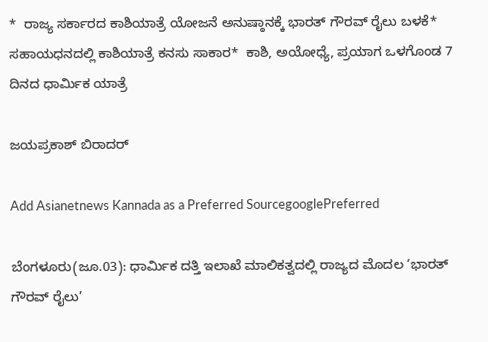*  ರಾಜ್ಯ ಸರ್ಕಾರದ ಕಾಶಿಯಾತ್ರೆ ಯೋಜನೆ ಅನುಷ್ಠಾನಕ್ಕೆ ಭಾರತ್‌ ಗೌರವ್‌ ರೈಲು ಬಳಕೆ*  ಸಹಾಯಧನದಲ್ಲಿ ಕಾಶಿಯಾತ್ರೆ ಕನಸು ಸಾಕಾರ*  ಕಾಶಿ, ಅಯೋಧ್ಯೆ, ಪ್ರಯಾಗ ಒಳಗೊಂಡ 7 ದಿನದ ಧಾರ್ಮಿಕ ಯಾತ್ರೆ

ಜಯಪ್ರಕಾಶ್‌ ಬಿರಾದರ್‌

Add Asianetnews Kannada as a Preferred SourcegooglePreferred

ಬೆಂಗಳೂರು(ಜೂ.03): ಧಾರ್ಮಿಕ ದತ್ತಿ ಇಲಾಖೆ ಮಾಲಿಕತ್ವದಲ್ಲಿ ರಾಜ್ಯದ ಮೊದಲ ‘ಭಾರತ್‌ ಗೌರವ್‌ ರೈಲು’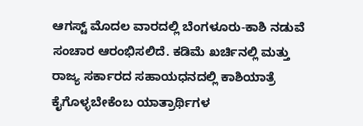ಆಗಸ್ಟ್‌ ಮೊದಲ ವಾರದಲ್ಲಿ ಬೆಂಗಳೂರು-ಕಾಶಿ ನಡುವೆ ಸಂಚಾರ ಆರಂಭಿಸಲಿದೆ. ಕಡಿಮೆ ಖರ್ಚಿನಲ್ಲಿ ಮತ್ತು ರಾಜ್ಯ ಸರ್ಕಾರದ ಸಹಾಯಧನದಲ್ಲಿ ಕಾಶಿಯಾತ್ರೆ ಕೈಗೊಳ್ಳಬೇಕೆಂಬ ಯಾತ್ರಾರ್ಥಿಗಳ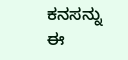ಕನಸನ್ನು ಈ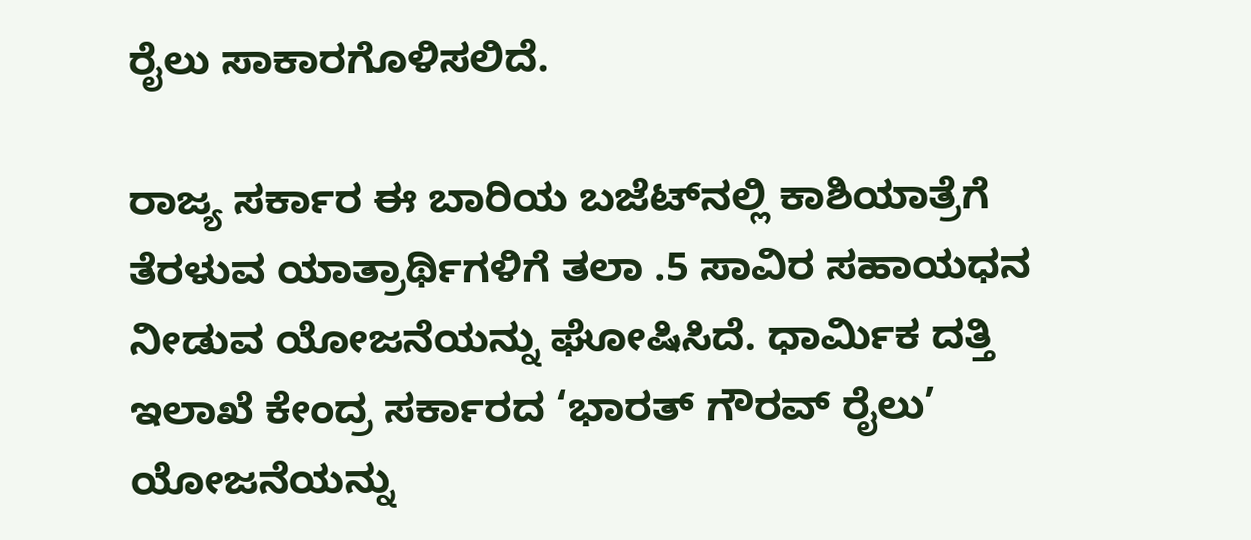ರೈಲು ಸಾಕಾರಗೊಳಿಸಲಿದೆ.

ರಾಜ್ಯ ಸರ್ಕಾರ ಈ ಬಾರಿಯ ಬಜೆಟ್‌ನಲ್ಲಿ ಕಾಶಿಯಾತ್ರೆಗೆ ತೆರಳುವ ಯಾತ್ರಾರ್ಥಿಗಳಿಗೆ ತಲಾ .5 ಸಾವಿರ ಸಹಾಯಧನ ನೀಡುವ ಯೋಜನೆಯನ್ನು ಘೋಷಿಸಿದೆ. ಧಾರ್ಮಿಕ ದತ್ತಿ ಇಲಾಖೆ ಕೇಂದ್ರ ಸರ್ಕಾರದ ‘ಭಾರತ್‌ ಗೌರವ್‌ ರೈಲು’ ಯೋಜನೆಯನ್ನು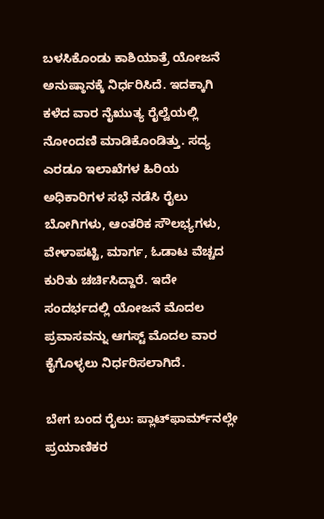ಬಳಸಿಕೊಂಡು ಕಾಶಿಯಾತ್ರೆ ಯೋಜನೆ ಅನುಷ್ಠಾನಕ್ಕೆ ನಿರ್ಧರಿಸಿದೆ. ಇದಕ್ಕಾಗಿ ಕಳೆದ ವಾರ ನೈಋುತ್ಯ ರೈಲ್ವೆಯಲ್ಲಿ ನೋಂದಣಿ ಮಾಡಿಕೊಂಡಿತ್ತು. ಸದ್ಯ ಎರಡೂ ಇಲಾಖೆಗಳ ಹಿರಿಯ ಅಧಿಕಾರಿಗಳ ಸಭೆ ನಡೆಸಿ ರೈಲು ಬೋಗಿಗಳು, ಆಂತರಿಕ ಸೌಲಭ್ಯಗಳು, ವೇಳಾಪಟ್ಟಿ, ಮಾರ್ಗ, ಓಡಾಟ ವೆಚ್ಚದ ಕುರಿತು ಚರ್ಚಿಸಿದ್ದಾರೆ. ಇದೇ ಸಂದರ್ಭದಲ್ಲಿ ಯೋಜನೆ ಮೊದಲ ಪ್ರವಾಸವನ್ನು ಆಗಸ್ಟ್‌ ಮೊದಲ ವಾರ ಕೈಗೊಳ್ಳಲು ನಿರ್ಧರಿಸಲಾಗಿದೆ.

ಬೇಗ ಬಂದ ರೈಲು: ಪ್ಲಾಟ್‌ಫಾರ್ಮ್‌ನಲ್ಲೇ ಪ್ರಯಾಣಿಕರ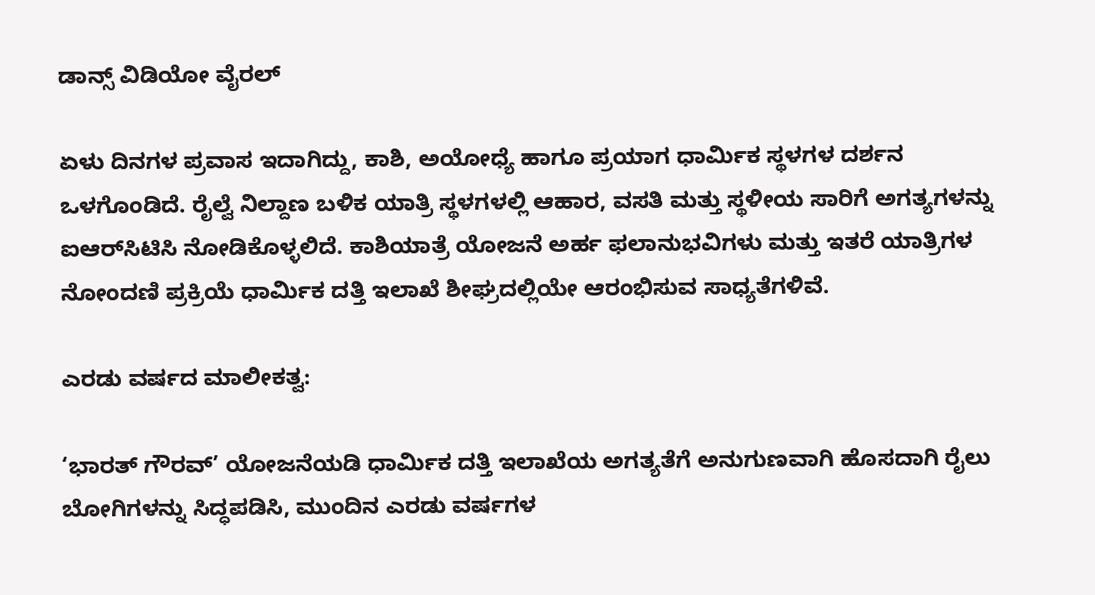ಡಾನ್ಸ್‌ ವಿಡಿಯೋ ವೈರಲ್

ಏಳು ದಿನಗಳ ಪ್ರವಾಸ ಇದಾಗಿದ್ದು, ಕಾಶಿ, ಅಯೋಧ್ಯೆ ಹಾಗೂ ಪ್ರಯಾಗ ಧಾರ್ಮಿಕ ಸ್ಥಳಗಳ ದರ್ಶನ ಒಳಗೊಂಡಿದೆ. ರೈಲ್ವೆ ನಿಲ್ದಾಣ ಬಳಿಕ ಯಾತ್ರಿ ಸ್ಥಳಗಳಲ್ಲಿ ಆಹಾರ, ವಸತಿ ಮತ್ತು ಸ್ಥಳೀಯ ಸಾರಿಗೆ ಅಗತ್ಯಗಳನ್ನು ಐಆರ್‌ಸಿಟಿಸಿ ನೋಡಿಕೊಳ್ಳಲಿದೆ. ಕಾಶಿಯಾತ್ರೆ ಯೋಜನೆ ಅರ್ಹ ಫಲಾನುಭವಿಗಳು ಮತ್ತು ಇತರೆ ಯಾತ್ರಿಗಳ ನೋಂದಣಿ ಪ್ರಕ್ರಿಯೆ ಧಾರ್ಮಿಕ ದತ್ತಿ ಇಲಾಖೆ ಶೀಘ್ರದಲ್ಲಿಯೇ ಆರಂಭಿಸುವ ಸಾಧ್ಯತೆಗಳಿವೆ.

ಎರಡು ವರ್ಷದ ಮಾಲೀಕತ್ವ:

‘ಭಾರತ್‌ ಗೌರವ್‌’ ಯೋಜನೆಯಡಿ ಧಾರ್ಮಿಕ ದತ್ತಿ ಇಲಾಖೆಯ ಅಗತ್ಯತೆಗೆ ಅನುಗುಣವಾಗಿ ಹೊಸದಾಗಿ ರೈಲು ಬೋಗಿಗಳನ್ನು ಸಿದ್ಧಪಡಿಸಿ, ಮುಂದಿನ ಎರಡು ವರ್ಷಗಳ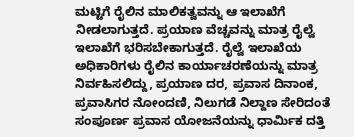ಮಟ್ಟಿಗೆ ರೈಲಿನ ಮಾಲಿಕತ್ವವನ್ನು ಆ ಇಲಾಖೆಗೆ ನೀಡಲಾಗುತ್ತದೆ. ಪ್ರಯಾಣ ವೆಚ್ಚವನ್ನು ಮಾತ್ರ ರೈಲ್ವೆ ಇಲಾಖೆಗೆ ಭರಿಸಬೇಕಾಗುತ್ತದೆ. ರೈಲ್ವೆ ಇಲಾಖೆಯ ಅಧಿಕಾರಿಗಳು ರೈಲಿನ ಕಾರ್ಯಾಚರಣೆಯನ್ನು ಮಾತ್ರ ನಿರ್ವಹಿಸಲಿದ್ದು, ಪ್ರಯಾಣ ದರ, ಪ್ರವಾಸ ದಿನಾಂಕ, ಪ್ರವಾಸಿಗರ ನೋಂದಣಿ, ನಿಲುಗಡೆ ನಿಲ್ದಾಣ ಸೇರಿದಂತೆ ಸಂಪೂರ್ಣ ಪ್ರವಾಸ ಯೋಜನೆಯನ್ನು ಧಾರ್ಮಿಕ ದತ್ತಿ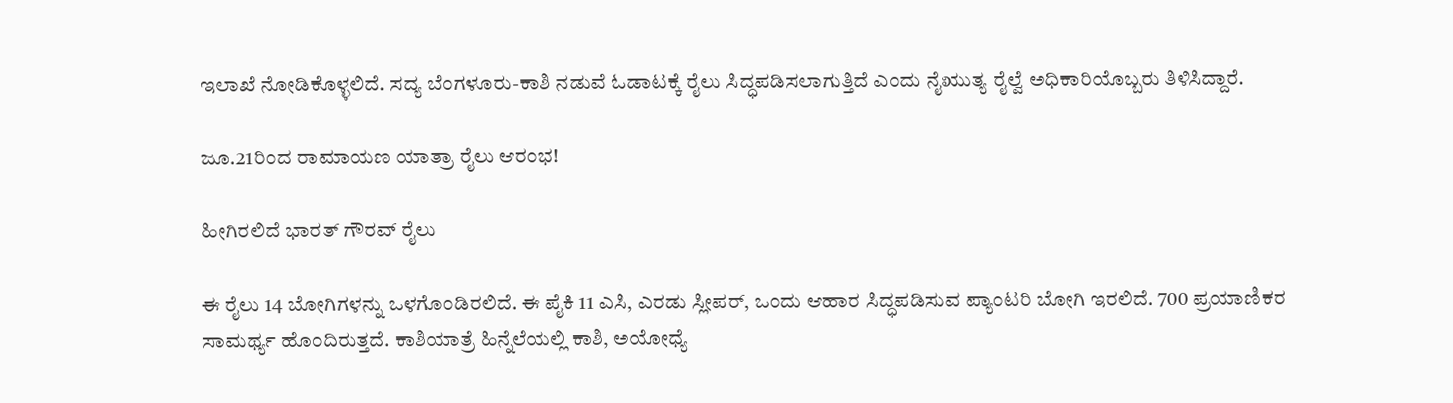ಇಲಾಖೆ ನೋಡಿಕೊಳ್ಳಲಿದೆ. ಸದ್ಯ ಬೆಂಗಳೂರು-ಕಾಶಿ ನಡುವೆ ಓಡಾಟಕ್ಕೆ ರೈಲು ಸಿದ್ಧಪಡಿಸಲಾಗುತ್ತಿದೆ ಎಂದು ನೈಋುತ್ಯ ರೈಲ್ವೆ ಅಧಿಕಾರಿಯೊಬ್ಬರು ತಿಳಿಸಿದ್ದಾರೆ.

ಜೂ.21ರಿಂದ ರಾಮಾಯಣ ಯಾತ್ರಾ ರೈಲು ಆರಂಭ!

ಹೀಗಿರಲಿದೆ ಭಾರತ್‌ ಗೌರವ್‌ ರೈಲು

ಈ ರೈಲು 14 ಬೋಗಿಗಳನ್ನು ಒಳಗೊಂಡಿರಲಿದೆ. ಈ ಪೈಕಿ 11 ಎಸಿ, ಎರಡು ಸ್ಲೀಪರ್‌, ಒಂದು ಆಹಾರ ಸಿದ್ಧಪಡಿಸುವ ಪ್ಯಾಂಟರಿ ಬೋಗಿ ಇರಲಿದೆ. 700 ಪ್ರಯಾಣಿಕರ ಸಾಮರ್ಥ್ಯ ಹೊಂದಿರುತ್ತದೆ. ಕಾಶಿಯಾತ್ರೆ ಹಿನ್ನೆಲೆಯಲ್ಲಿ ಕಾಶಿ, ಅಯೋಧ್ಯೆ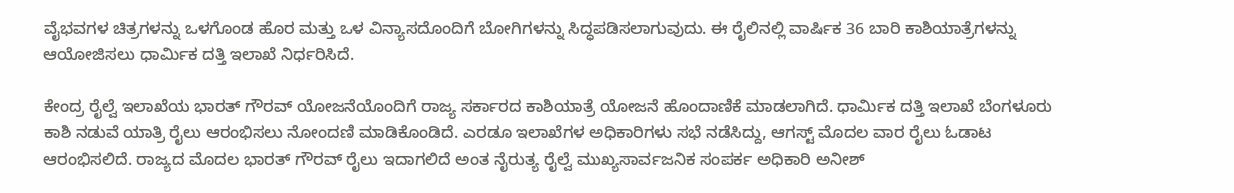ವೈಭವಗಳ ಚಿತ್ರಗಳನ್ನು ಒಳಗೊಂಡ ಹೊರ ಮತ್ತು ಒಳ ವಿನ್ಯಾಸದೊಂದಿಗೆ ಬೋಗಿಗಳನ್ನು ಸಿದ್ಧಪಡಿಸಲಾಗುವುದು. ಈ ರೈಲಿನಲ್ಲಿ ವಾರ್ಷಿಕ 36 ಬಾರಿ ಕಾಶಿಯಾತ್ರೆಗಳನ್ನು ಆಯೋಜಿಸಲು ಧಾರ್ಮಿಕ ದತ್ತಿ ಇಲಾಖೆ ನಿರ್ಧರಿಸಿದೆ.

ಕೇಂದ್ರ ರೈಲ್ವೆ ಇಲಾಖೆಯ ಭಾರತ್‌ ಗೌರವ್‌ ಯೋಜನೆಯೊಂದಿಗೆ ರಾಜ್ಯ ಸರ್ಕಾರದ ಕಾಶಿಯಾತ್ರೆ ಯೋಜನೆ ಹೊಂದಾಣಿಕೆ ಮಾಡಲಾಗಿದೆ. ಧಾರ್ಮಿಕ ದತ್ತಿ ಇಲಾಖೆ ಬೆಂಗಳೂರು ಕಾಶಿ ನಡುವೆ ಯಾತ್ರಿ ರೈಲು ಆರಂಭಿಸಲು ನೋಂದಣಿ ಮಾಡಿಕೊಂಡಿದೆ. ಎರಡೂ ಇಲಾಖೆಗಳ ಅಧಿಕಾರಿಗಳು ಸಭೆ ನಡೆಸಿದ್ದು, ಆಗಸ್ಟ್‌ ಮೊದಲ ವಾರ ರೈಲು ಓಡಾಟ ಆರಂಭಿಸಲಿದೆ. ರಾಜ್ಯದ ಮೊದಲ ಭಾರತ್‌ ಗೌರವ್‌ ರೈಲು ಇದಾಗಲಿದೆ ಅಂತ ನೈರುತ್ಯ ರೈಲ್ವೆ ಮುಖ್ಯಸಾರ್ವಜನಿಕ ಸಂಪರ್ಕ ಅಧಿಕಾರಿ ಅನೀಶ್‌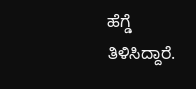ಹೆಗ್ಡೆ ತಿಳಿಸಿದ್ದಾರೆ.